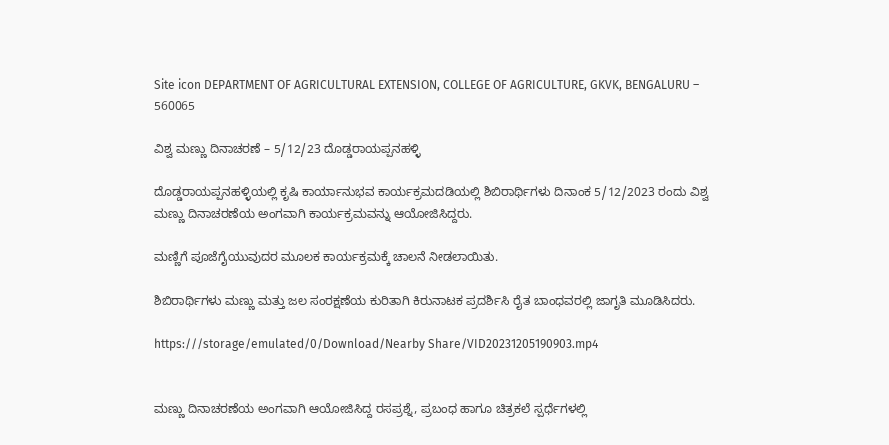Site icon DEPARTMENT OF AGRICULTURAL EXTENSION, COLLEGE OF AGRICULTURE, GKVK, BENGALURU – 560065

ವಿಶ್ವ ಮಣ್ಣು ದಿನಾಚರಣೆ – 5/12/23 ದೊಡ್ಡರಾಯಪ್ಪನಹಳ್ಳಿ

ದೊಡ್ಡರಾಯಪ್ಪನಹಳ್ಳಿಯಲ್ಲಿ ಕೃಷಿ ಕಾರ್ಯಾನುಭವ ಕಾರ್ಯಕ್ರಮದಡಿಯಲ್ಲಿ ಶಿಬಿರಾರ್ಥಿಗಳು ದಿನಾಂಕ 5/12/2023 ರಂದು ವಿಶ್ವ ಮಣ್ಣು ದಿನಾಚರಣೆಯ ಅಂಗವಾಗಿ ಕಾರ್ಯಕ್ರಮವನ್ನು ಆಯೋಜಿಸಿದ್ದರು.

ಮಣ್ಣಿಗೆ ಪೂಜೆಗೈಯುವುದರ ಮೂಲಕ ಕಾರ್ಯಕ್ರಮಕ್ಕೆ ಚಾಲನೆ ನೀಡಲಾಯಿತು.

ಶಿಬಿರಾರ್ಥಿಗಳು ಮಣ್ಣು ಮತ್ತು ಜಲ ಸಂರಕ್ಷಣೆಯ ಕುರಿತಾಗಿ ಕಿರುನಾಟಕ ಪ್ರದರ್ಶಿಸಿ ರೈತ ಬಾಂಧವರಲ್ಲಿ ಜಾಗೃತಿ ಮೂಡಿಸಿದರು.

https:///storage/emulated/0/Download/Nearby Share/VID20231205190903.mp4


ಮಣ್ಣು ದಿನಾಚರಣೆಯ ಅಂಗವಾಗಿ ಆಯೋಜಿಸಿದ್ದ ರಸಪ್ರಶ್ನೆ, ಪ್ರಬಂಧ ಹಾಗೂ ಚಿತ್ರಕಲೆ ಸ್ಪರ್ಧೆಗಳಲ್ಲಿ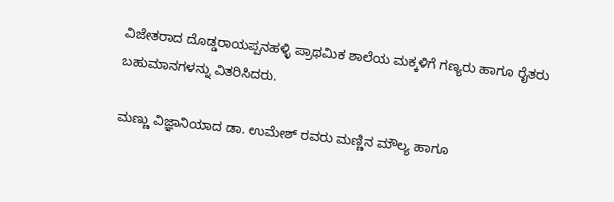ವಿಜೇತರಾದ ದೊಡ್ಡರಾಯಪ್ಪನಹಳ್ಳಿ ಪ್ರಾಥಮಿಕ ಶಾಲೆಯ ಮಕ್ಕಳಿಗೆ ಗಣ್ಯರು ಹಾಗೂ ರೈತರು ಬಹುಮಾನಗಳನ್ನು ವಿತರಿಸಿದರು.

ಮಣ್ಣು ವಿಜ್ಞಾನಿಯಾದ ಡಾ. ಉಮೇಶ್ ರವರು ಮಣ್ಣಿನ ಮೌಲ್ಯ ಹಾಗೂ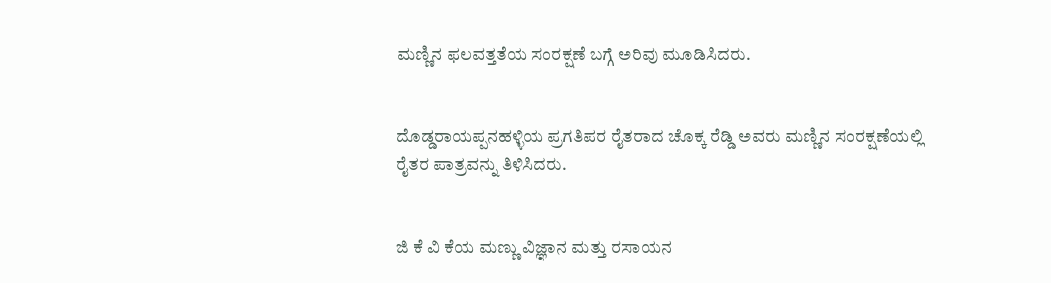ಮಣ್ಣಿನ ಫಲವತ್ತತೆಯ ಸಂರಕ್ಷಣೆ ಬಗ್ಗೆ ಅರಿವು ಮೂಡಿಸಿದರು.


ದೊಡ್ಡರಾಯಪ್ಪನಹಳ್ಳಿಯ ಪ್ರಗತಿಪರ ರೈತರಾದ ಚೊಕ್ಕ ರೆಡ್ಡಿ ಅವರು ಮಣ್ಣಿನ ಸಂರಕ್ಷಣೆಯಲ್ಲಿ ರೈತರ ಪಾತ್ರವನ್ನು ತಿಳಿಸಿದರು.


ಜಿ ಕೆ ವಿ ಕೆಯ ಮಣ್ಣು ವಿಜ್ಞಾನ ಮತ್ತು ರಸಾಯನ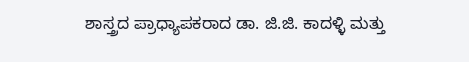ಶಾಸ್ತ್ರದ ಪ್ರಾಧ್ಯಾಪಕರಾದ ಡಾ. ಜಿ.ಜಿ. ಕಾದಳ್ಳಿ ಮತ್ತು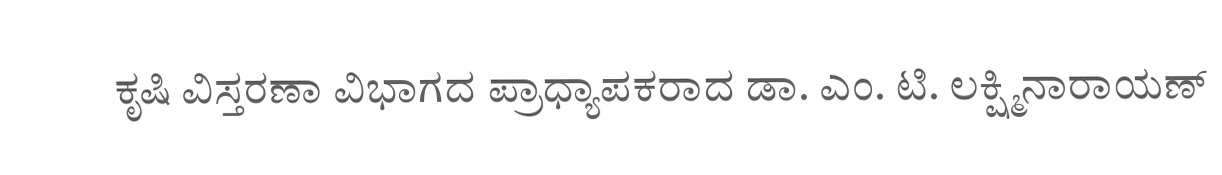ಕೃಷಿ ವಿಸ್ತರಣಾ ವಿಭಾಗದ ಪ್ರಾಧ್ಯಾಪಕರಾದ ಡಾ. ಎಂ. ಟಿ. ಲಕ್ಷ್ಮಿನಾರಾಯಣ್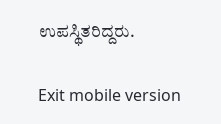ಉಪಸ್ಥಿತರಿದ್ದರು.

Exit mobile version